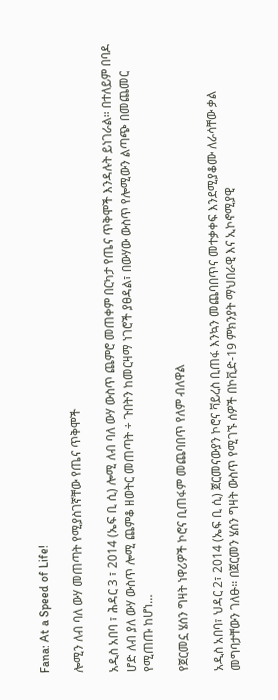Fana: At a Speed of Life!

ሎሚን ለብ ባለ ውሃ መጠጣት የሚያስገኛቸው የጤና ጥቅሞች

አዲስ አበባ ፣ ሕዳር 3 ፣ 2014 (ኤፍ ቢ ሲ) ሎሚ ለብ ባለ ውሃ ውስጥ ጨምሮ መጠቀም በርካታ የጤና ጥቅሞች እንዳሉት ይነገራል። በተለይም በባዶ ሆድ ለብ ያለ ውሃ ውስጥ ሎሚ ጨምቆ ዘወትር መጠጣት ÷ ጉበትን ከመርዛማ ነገሮች ያፀዳል፣ በውሃው ውስጥ የሎሚውን ልጣጭ በመጨመር የሚጠጡ ከሆነ…

የጀርመኗ ሄሰን ግዛት ነዋሪዎች ኮሮና ቢጠፋም መጨባበጥ የለም ብለዋል

አዲስ አበባ፣ ህዳር 2፣ 2014 (ኤፍ ቢ ሲ) ጀርመናውያን ኮሮና ቫይረስ ቢጠፋ እንኳን መጨባበጥና መተቃቀፍ እንደሚያቆሙ ለራሳቸው ቃል መግባታቸውን ገለፁ። በጀርመን ሄሰን ግዛት ውስጥ የሚገኙ ሰዎች በኮቪድ-19 ምክንያት ማህበራዊ እና ኢኮኖሚያዊ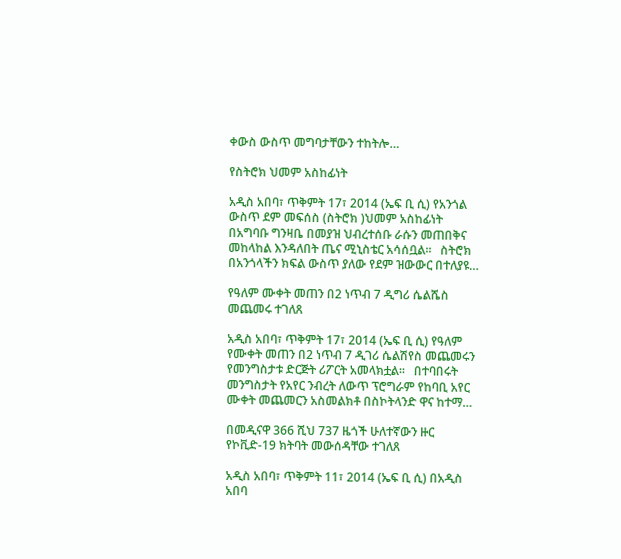ቀውስ ውስጥ መግባታቸውን ተከትሎ…

የስትሮክ ህመም አስከፊነት

አዲስ አበባ፣ ጥቅምት 17፣ 2014 (ኤፍ ቢ ሲ) የአንጎል ውስጥ ደም መፍሰስ (ስትሮክ )ህመም አስከፊነት በአግባቡ ግንዛቤ በመያዝ ህብረተሰቡ ራሱን መጠበቅና መከላከል እንዳለበት ጤና ሚኒስቴር አሳሰቧል፡፡   ስትሮክ በአንጎላችን ክፍል ውስጥ ያለው የደም ዝውውር በተለያዩ…

የዓለም ሙቀት መጠን በ2 ነጥብ 7 ዲግሪ ሴልሼስ መጨመሩ ተገለጸ

አዲስ አበባ፣ ጥቅምት 17፣ 2014 (ኤፍ ቢ ሲ) የዓለም የሙቀት መጠን በ2 ነጥብ 7 ዲገሪ ሴልሽየስ መጨመሩን የመንግስታቱ ድርጅት ሪፖርት አመላክቷል፡፡   በተባበሩት መንግስታት የአየር ንብረት ለውጥ ፕሮግራም የከባቢ አየር ሙቀት መጨመርን አስመልክቶ በስኮትላንድ ዋና ከተማ…

በመዲናዋ 366 ሺህ 737 ዜጎች ሁለተኛውን ዙር የኮቪድ-19 ክትባት መውሰዳቸው ተገለጸ

አዲስ አበባ፣ ጥቅምት 11፣ 2014 (ኤፍ ቢ ሲ) በአዲስ አበባ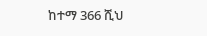ከተማ 366 ሺህ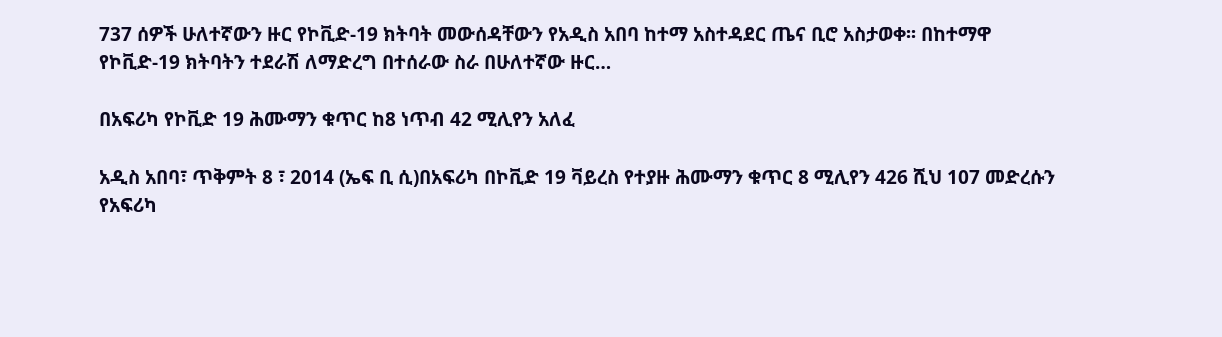737 ሰዎች ሁለተኛውን ዙር የኮቪድ-19 ክትባት መውሰዳቸውን የአዲስ አበባ ከተማ አስተዳደር ጤና ቢሮ አስታወቀ፡፡ በከተማዋ የኮቪድ-19 ክትባትን ተደራሽ ለማድረግ በተሰራው ስራ በሁለተኛው ዙር…

በአፍሪካ የኮቪድ 19 ሕሙማን ቁጥር ከ8 ነጥብ 42 ሚሊየን አለፈ

አዲስ አበባ፣ ጥቅምት 8 ፣ 2014 (ኤፍ ቢ ሲ)በአፍሪካ በኮቪድ 19 ቫይረስ የተያዙ ሕሙማን ቁጥር 8 ሚሊየን 426 ሺህ 107 መድረሱን የአፍሪካ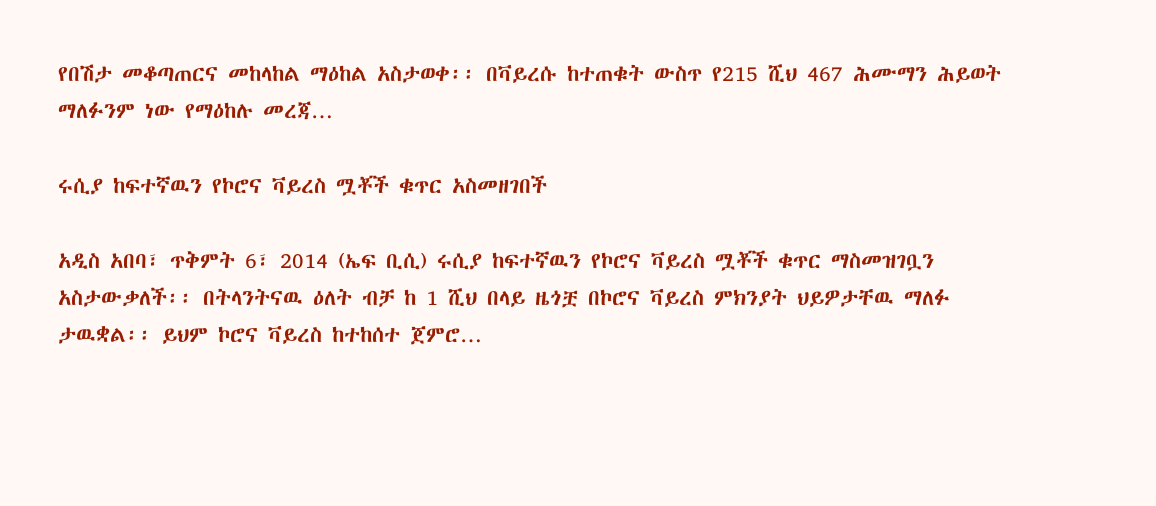የበሽታ መቆጣጠርና መከላከል ማዕከል አስታወቀ፡፡ በቫይረሱ ከተጠቁት ውስጥ የ215 ሺህ 467 ሕሙማን ሕይወት ማለፉንም ነው የማዕከሉ መረጃ…

ሩሲያ ከፍተኛዉን የኮሮና ቫይረስ ሟቾች ቁጥር አስመዘገበች

አዲስ አበባ፣ ጥቅምት 6፣ 2014 (ኤፍ ቢሲ) ሩሲያ ከፍተኛዉን የኮሮና ቫይረስ ሟቾች ቁጥር ማስመዝገቧን አስታውቃለች፡፡ በትላንትናዉ ዕለት ብቻ ከ 1 ሺህ በላይ ዜጎቿ በኮሮና ቫይረስ ምክንያት ህይዎታቸዉ ማለፉ ታዉቋል፡፡ ይህም ኮሮና ቫይረስ ከተከሰተ ጀምሮ…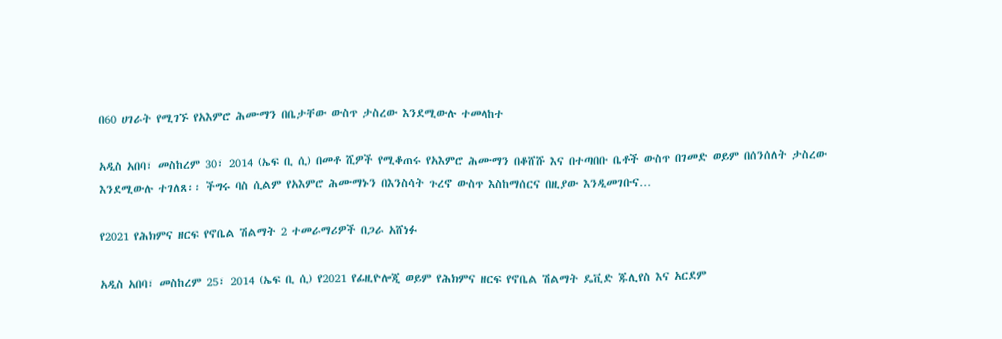በ60 ሀገራት የሚገኙ የአእምሮ ሕሙማን በቤታቸው ውስጥ ታስረው እንደሚውሉ ተመላከተ

አዲስ አበባ፣ መስከረም 30፣ 2014 (ኤፍ ቢ ሲ) በመቶ ሺዎች የሚቆጠሩ የአእምሮ ሕሙማን በቆሸሹ እና በተጣበቡ ቤቶች ውስጥ በገመድ ወይም በሰንሰለት ታስረው እንደሚውሉ ተገለጸ፡፡ ችግሩ ባስ ሲልም የአእምሮ ሕሙማኑን በእንስሳት ጉረኖ ውስጥ እስከማሰርና በዚያው እንዲመገቡና…

የ2021 የሕክምና ዘርፍ የኖቤል ሽልማት 2 ተመራማሪዎች በጋራ አሸነፉ

አዲስ አበባ፣ መስከረም 25፣ 2014 (ኤፍ ቢ ሲ) የ2021 የፊዚዮሎጂ ወይም የሕክምና ዘርፍ የኖቤል ሽልማት ዴቪድ ጁሊየስ እና አርደም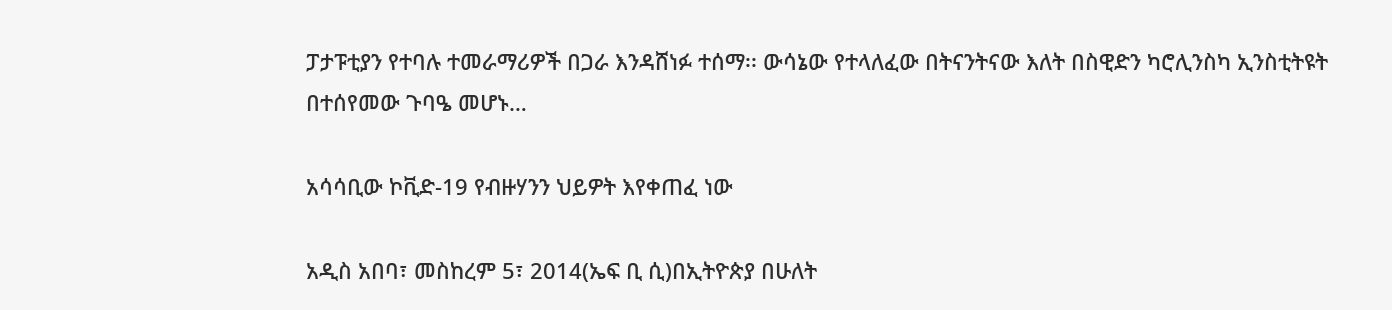ፓታፑቲያን የተባሉ ተመራማሪዎች በጋራ እንዳሸነፉ ተሰማ፡፡ ውሳኔው የተላለፈው በትናንትናው እለት በስዊድን ካሮሊንስካ ኢንስቲትዩት በተሰየመው ጉባዔ መሆኑ…

አሳሳቢው ኮቪድ-19 የብዙሃንን ህይዎት እየቀጠፈ ነው

አዲስ አበባ፣ መስከረም 5፣ 2014(ኤፍ ቢ ሲ)በኢትዮጵያ በሁለት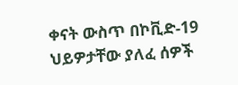ቀናት ውስጥ በኮቪድ-19 ህይዎታቸው ያለፈ ሰዎች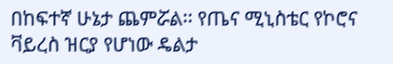በከፍተኛ ሁኔታ ጨምሯል፡፡ የጤና ሚኒስቴር የኮሮና ቫይረስ ዝርያ የሆነው ዴልታ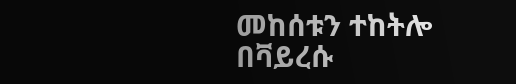መከሰቱን ተከትሎ በቫይረሱ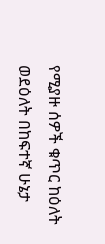የሚያዙ ሰዎች ቁጥር ከዕለት ወደዕለት በከፍተኛ ሁኔታ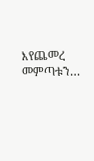እየጨመረ መምጣቱን…